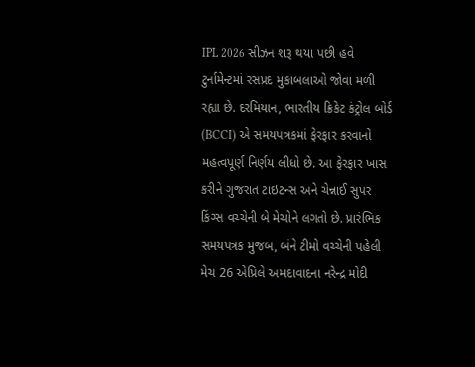IPL 2026 સીઝન શરૂ થયા પછી હવે ટુર્નામેન્ટમાં રસપ્રદ મુકાબલાઓ જોવા મળી રહ્યા છે. દરમિયાન, ભારતીય ક્રિકેટ કંટ્રોલ બોર્ડ (BCCI) એ સમયપત્રકમાં ફેરફાર કરવાનો મહત્વપૂર્ણ નિર્ણય લીધો છે. આ ફેરફાર ખાસ કરીને ગુજરાત ટાઇટન્સ અને ચેન્નાઈ સુપર કિંગ્સ વચ્ચેની બે મેચોને લગતો છે. પ્રારંભિક સમયપત્રક મુજબ, બંને ટીમો વચ્ચેની પહેલી મેચ 26 એપ્રિલે અમદાવાદના નરેન્દ્ર મોદી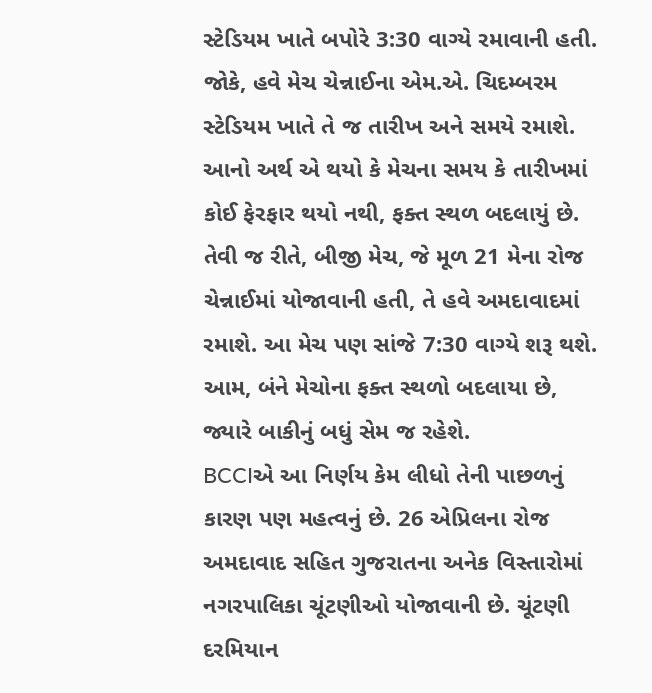સ્ટેડિયમ ખાતે બપોરે 3:30 વાગ્યે રમાવાની હતી. જોકે, હવે મેચ ચેન્નાઈના એમ.એ. ચિદમ્બરમ સ્ટેડિયમ ખાતે તે જ તારીખ અને સમયે રમાશે. આનો અર્થ એ થયો કે મેચના સમય કે તારીખમાં કોઈ ફેરફાર થયો નથી, ફક્ત સ્થળ બદલાયું છે. તેવી જ રીતે, બીજી મેચ, જે મૂળ 21 મેના રોજ ચેન્નાઈમાં યોજાવાની હતી, તે હવે અમદાવાદમાં રમાશે. આ મેચ પણ સાંજે 7:30 વાગ્યે શરૂ થશે. આમ, બંને મેચોના ફક્ત સ્થળો બદલાયા છે, જ્યારે બાકીનું બધું સેમ જ રહેશે.
BCCIએ આ નિર્ણય કેમ લીધો તેની પાછળનું કારણ પણ મહત્વનું છે. 26 એપ્રિલના રોજ અમદાવાદ સહિત ગુજરાતના અનેક વિસ્તારોમાં નગરપાલિકા ચૂંટણીઓ યોજાવાની છે. ચૂંટણી દરમિયાન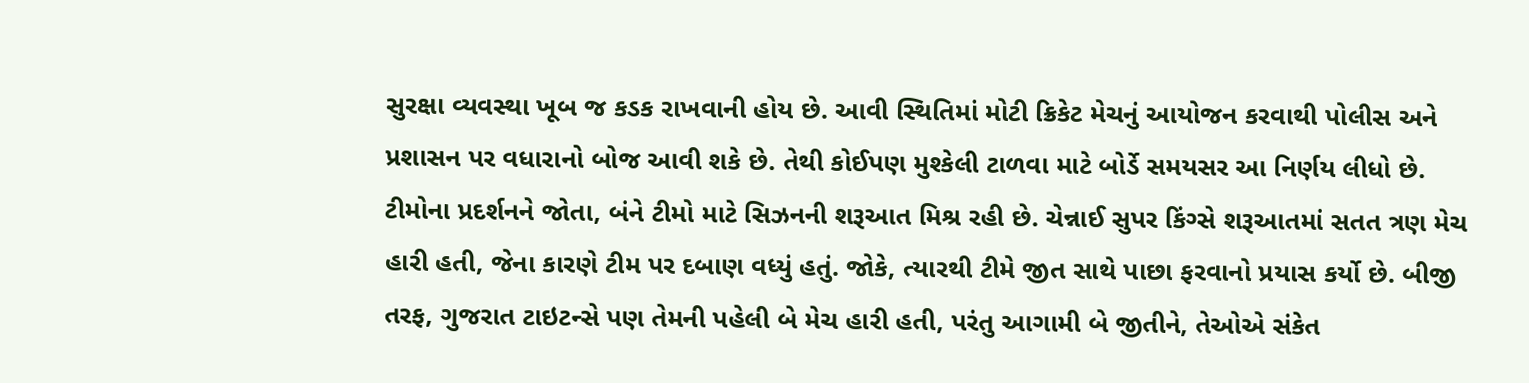સુરક્ષા વ્યવસ્થા ખૂબ જ કડક રાખવાની હોય છે. આવી સ્થિતિમાં મોટી ક્રિકેટ મેચનું આયોજન કરવાથી પોલીસ અને પ્રશાસન પર વધારાનો બોજ આવી શકે છે. તેથી કોઈપણ મુશ્કેલી ટાળવા માટે બોર્ડે સમયસર આ નિર્ણય લીધો છે. ટીમોના પ્રદર્શનને જોતા, બંને ટીમો માટે સિઝનની શરૂઆત મિશ્ર રહી છે. ચેન્નાઈ સુપર કિંગ્સે શરૂઆતમાં સતત ત્રણ મેચ હારી હતી, જેના કારણે ટીમ પર દબાણ વધ્યું હતું. જોકે, ત્યારથી ટીમે જીત સાથે પાછા ફરવાનો પ્રયાસ કર્યો છે. બીજી તરફ, ગુજરાત ટાઇટન્સે પણ તેમની પહેલી બે મેચ હારી હતી, પરંતુ આગામી બે જીતીને, તેઓએ સંકેત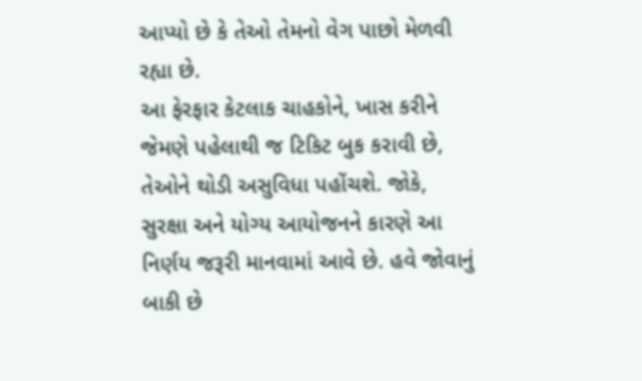આપ્યો છે કે તેઓ તેમનો વેગ પાછો મેળવી રહ્યા છે.
આ ફેરફાર કેટલાક ચાહકોને, ખાસ કરીને જેમણે પહેલાથી જ ટિકિટ બુક કરાવી છે, તેઓને થોડી અસુવિધા પહોંચશે. જોકે, સુરક્ષા અને યોગ્ય આયોજનને કારણે આ નિર્ણય જરૂરી માનવામાં આવે છે. હવે જોવાનું બાકી છે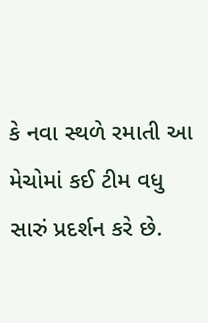કે નવા સ્થળે રમાતી આ મેચોમાં કઈ ટીમ વધુ સારું પ્રદર્શન કરે છે.